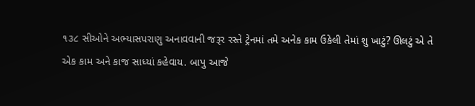૧૩૮ સીઓને અભ્યાસપરાણુ અનાવવાની જરૂર રસ્તે ટ્રેનમાં તમે અનેક કામ ઉકેલી તેમાં શુ ખાટું? ઊલટું એ તે એક કામ અને કાજ સાધ્યાં કહેવાય. બાપુ આજે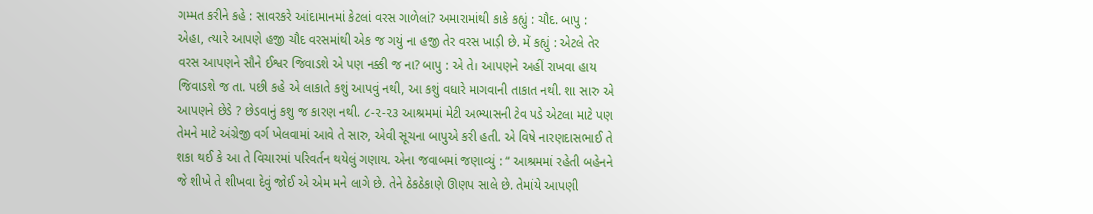ગમ્મત કરીને કહે : સાવરકરે આંદામાનમાં કેટલાં વરસ ગાળેલાં? અમારામાંથી કાકે કહ્યું : ચૌદ. બાપુ : એહા, ત્યારે આપણે હજી ચૌદ વરસમાંથી એક જ ગયું ના હજી તેર વરસ ખાડ઼ી છે. મેં કહ્યું : એટલે તેર વરસ આપણને સૌને ઈશ્વર જિવાડશે એ પણ નક્કી જ ના? બાપુ : એ તે। આપણને અહીં રાખવા હાય જિવાડશે જ તા. પછી કહે એ લાકાતે કશું આપવું નથી, આ કશું વધારે માગવાની તાકાત નથી. શા સારુ એ આપણને છેડે ? છેડવાનું કશુ જ કારણ નથી. ૮-૨-૨૩ આશ્રમમાં મેટી અભ્યાસની ટેવ પડે એટલા માટે પણ તેમને માટે અંગ્રેજી વર્ગ ખેલવામાં આવે તે સારુ, એવી સૂચના બાપુએ કરી હતી. એ વિષે નારણદાસભાઈ તે શકા થઈ કે આ તે વિચારમાં પરિવર્તન થયેલું ગણાય. એના જવાબમાં જણાવ્યું : “ આશ્રમમાં રહેતી બહેનને જે શીખે તે શીખવા દેવું જોઈ એ એમ મને લાગે છે. તેને ઠેકઠેકાણે ઊણપ સાલે છે. તેમાંયે આપણી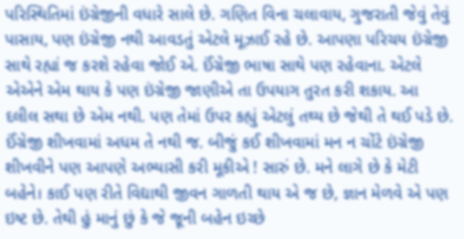પરિસ્થિતિમાં ઇંગ્રેજીની વધારે સાલે છે. ગણિત વિના ચલાવાય, ગુજરાતી જેવું તેવું પાસાય, પણ ઇંગ્રેજી નથી આવડતું એટલે મૂઝાઈ રહે છે. આપણા પરિચય ઇંગ્રેજી સાથે રહ્યાં જ કરશે રહેવા જોઈ એ. ઈંગ્રેજી ભાષા સાથે પણ રહેવાના. એટલે એએને એમ થાય કે પણ ઇંગ્રેજી જાણીએ તા ઉપયાગ તુરત કરી શકાય. આ દલીલ સથા છે એમ નથી. પણ તેમાં ઉપર કહ્યું એટલું તથ્ય છે જેથી તે થઈ પડે છે. ઈંગ્રેજી શીખવામાં અધમ તે નથી જ. બીજું કઈ શીખવામાં મન ન ચોંટે ઇંગ્રેજી શીખવીને પણ આપણે અભ્યાસી કરી મૂકીએ ! સારું છે. મને લાગે છે કે મેટી બહેને। કાઈ પણ રીતે વિદ્યાથી જીવન ગાળતી થાય એ જ છે, જ્ઞાન મેળવે એ પણ ઇષ્ટ છે. તેથી હું માનું છું કે જે જૂની બહેન ઇચ્છે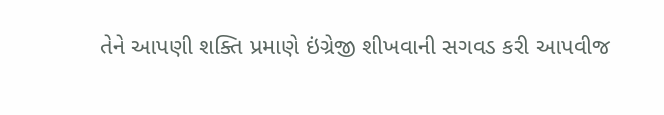તેને આપણી શક્તિ પ્રમાણે ઇંગ્રેજી શીખવાની સગવડ કરી આપવીજ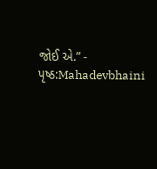જોઈ એ.” -
પૃષ્ઠ:Mahadevbhaini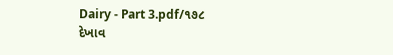Dairy - Part 3.pdf/૧૭૮
દેખાવ